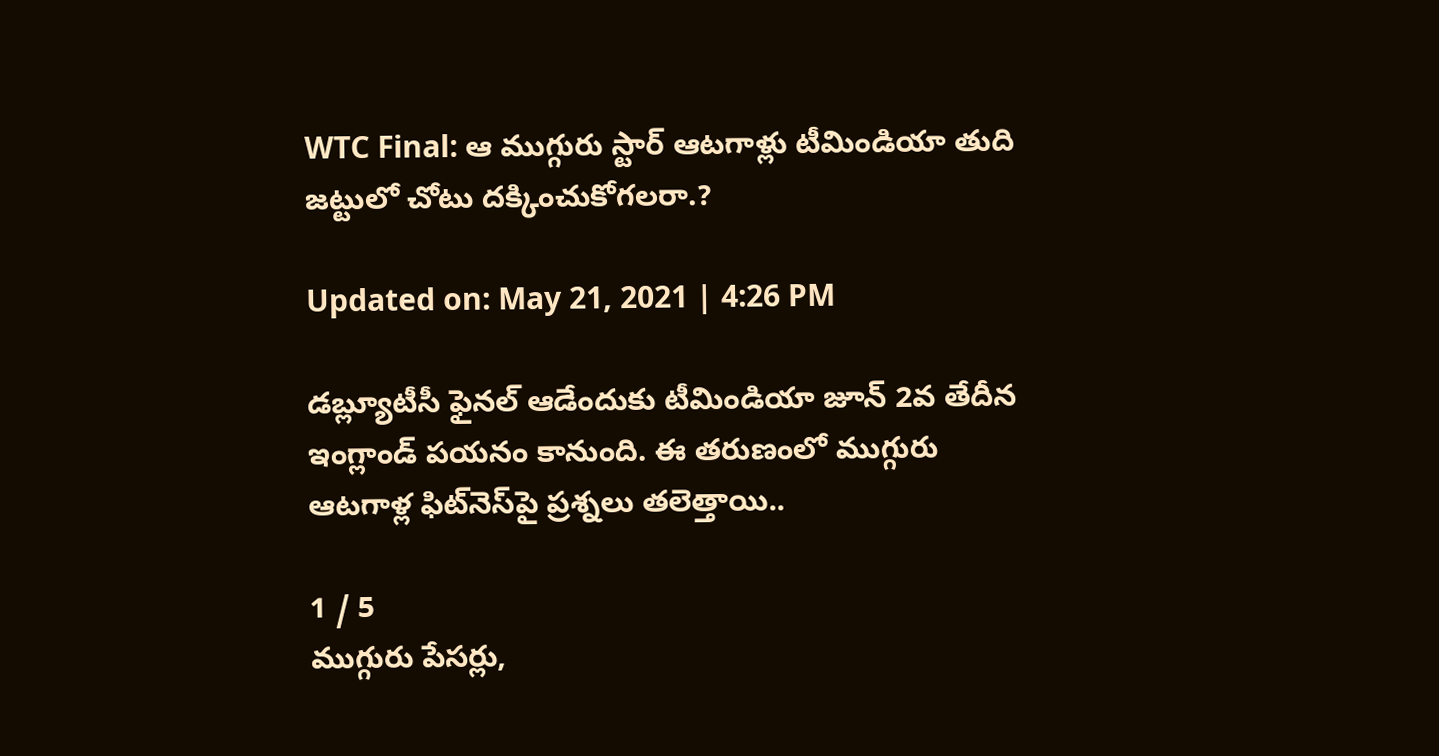WTC Final: ఆ ముగ్గురు స్టార్ ఆటగాళ్లు టీమిండియా తుది జట్టులో చోటు దక్కించుకోగలరా.?

Updated on: May 21, 2021 | 4:26 PM

డబ్ల్యూటీసీ ఫైనల్ ఆడేందుకు టీమిండియా జూన్ 2వ తేదీన ఇంగ్లాండ్ పయనం కానుంది. ఈ తరుణంలో ముగ్గురు ఆటగాళ్ల ఫిట్‌నెస్‌పై ప్రశ్నలు తలెత్తాయి..

1 / 5
ముగ్గురు పేసర్లు,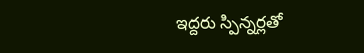ఇద్దరు స్పిన్నర్లతో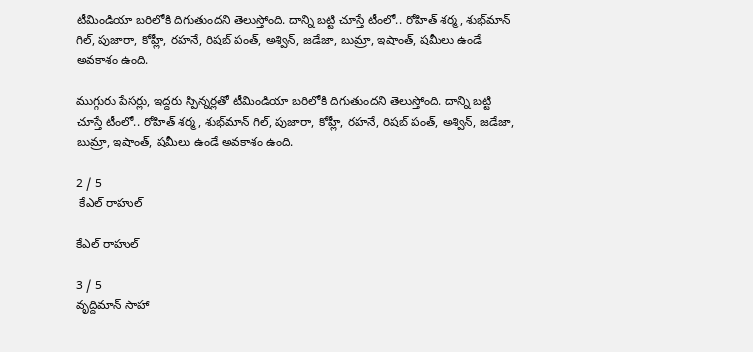టీమిండియా బరిలోకి దిగుతుందని తెలుస్తోంది. దాన్ని బట్టి చూస్తే టీంలో.. రోహిత్ శర్మ, శుభ్‌మాన్ గిల్, పుజారా, కోహ్లీ, రహనే, రిషబ్ పంత్, అశ్విన్, జడేజా, బుమ్రా, ఇషాంత్, షమీలు ఉండే అవకాశం ఉంది.

ముగ్గురు పేసర్లు, ఇద్దరు స్పిన్నర్లతో టీమిండియా బరిలోకి దిగుతుందని తెలుస్తోంది. దాన్ని బట్టి చూస్తే టీంలో.. రోహిత్ శర్మ, శుభ్‌మాన్ గిల్, పుజారా, కోహ్లీ, రహనే, రిషబ్ పంత్, అశ్విన్, జడేజా, బుమ్రా, ఇషాంత్, షమీలు ఉండే అవకాశం ఉంది.

2 / 5
 కేఎల్ రాహుల్

కేఎల్ రాహుల్

3 / 5
వృద్దిమాన్ సాహా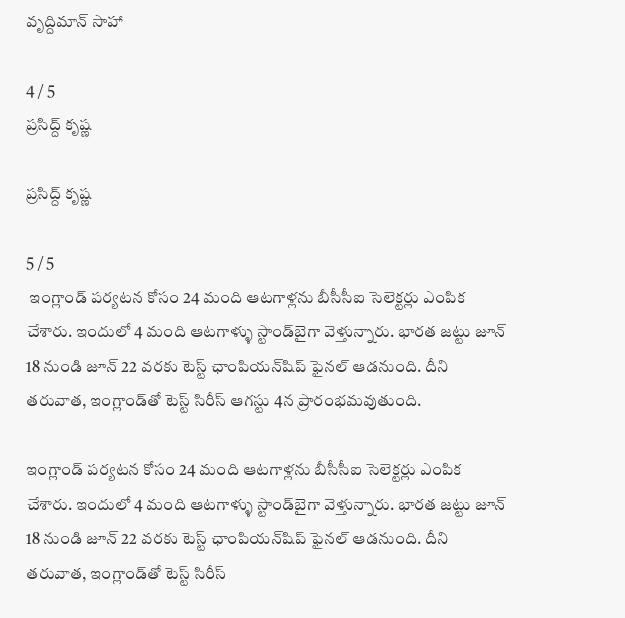వృద్దిమాన్ సాహా

4 / 5
ప్రసిద్ద్ కృష్ణ

ప్రసిద్ద్ కృష్ణ

5 / 5
 ఇంగ్లాండ్ పర్యటన కోసం 24 మంది ఆటగాళ్లను బీసీసీఐ సెలెక్టర్లు ఎంపిక చేశారు. ఇందులో 4 మంది ఆటగాళ్ళు స్టాండ్‌బైగా వెళ్తున్నారు. భారత జట్టు జూన్ 18 నుండి జూన్ 22 వరకు టెస్ట్ ఛాంపియన్‌షిప్ ఫైనల్‌ ఆడనుంది. దీని తరువాత, ఇంగ్లాండ్‌తో టెస్ట్ సిరీస్ ఆగస్టు 4న ప్రారంభమవుతుంది.

ఇంగ్లాండ్ పర్యటన కోసం 24 మంది ఆటగాళ్లను బీసీసీఐ సెలెక్టర్లు ఎంపిక చేశారు. ఇందులో 4 మంది ఆటగాళ్ళు స్టాండ్‌బైగా వెళ్తున్నారు. భారత జట్టు జూన్ 18 నుండి జూన్ 22 వరకు టెస్ట్ ఛాంపియన్‌షిప్ ఫైనల్‌ ఆడనుంది. దీని తరువాత, ఇంగ్లాండ్‌తో టెస్ట్ సిరీస్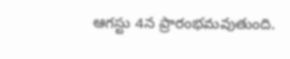ఆగస్టు 4న ప్రారంభమవుతుంది.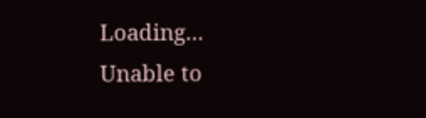Loading...
Unable to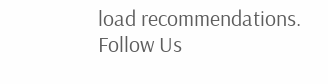load recommendations.
Follow Us